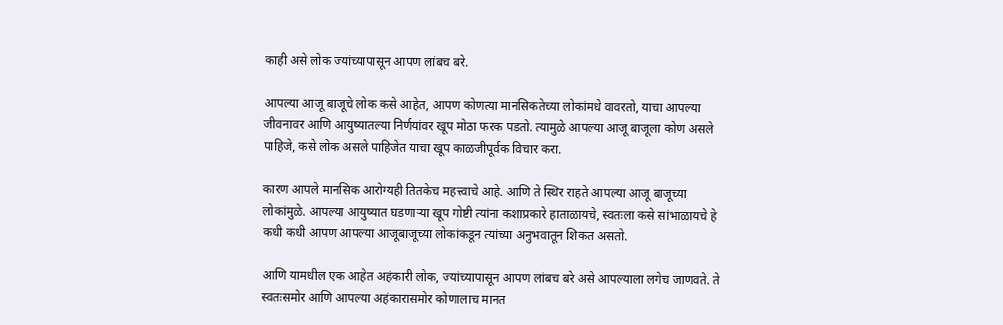काही असे लोक ज्यांच्यापासून आपण लांबच बरे.

आपल्या आजू बाजूचे लोक कसे आहेत, आपण कोणत्या मानसिकतेच्या लोकांमधे वावरतो, याचा आपल्या जीवनावर आणि आयुष्यातल्या निर्णयांवर खूप मोठा फरक पडतो. त्यामुळे आपल्या आजू बाजूला कोण असले पाहिजे, कसे लोक असले पाहिजेत याचा खूप काळजीपूर्वक विचार करा.

कारण आपले मानसिक आरोग्यही तितकेच महत्त्वाचे आहे. आणि ते स्थिर राहते आपल्या आजू बाजूच्या लोकांमुळे. आपल्या आयुष्यात घडणाऱ्या खूप गोष्टी त्यांना कशाप्रकारे हाताळायचे, स्वतःला कसे सांभाळायचे हे कधी कधी आपण आपल्या आजूबाजूच्या लोकांकडून त्यांच्या अनुभवातून शिकत असतो.

आणि यामधील एक आहेत अहंकारी लोक, ज्यांच्यापासून आपण लांबच बरे असे आपल्याला लगेच जाणवते. ते स्वतःसमोर आणि आपल्या अहंकारासमोर कोणालाच मानत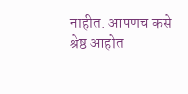नाहीत. आपणच कसे श्रेष्ठ आहोत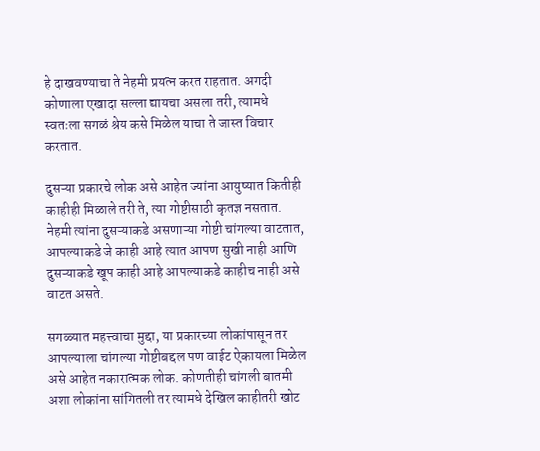हे दाखवण्याचा ते नेहमी प्रयत्न करत राहतात. अगदी कोणाला एखादा सल्ला द्यायचा असला तरी, त्यामधे स्वतःला सगळं श्रेय कसे मिळेल याचा ते जास्त विचार करतात.

दुसऱ्या प्रकारचे लोक असे आहेत ज्यांना आयुष्यात कितीही काहीही मिळाले तरी ते, त्या गोष्टीसाठी कृतज्ञ नसतात. नेहमी त्यांना दुसऱ्याकडे असणाऱ्या गोष्टी चांगल्या वाटतात, आपल्याकडे जे काही आहे त्यात आपण सुखी नाही आणि दुसऱ्याकडे खूप काही आहे आपल्याकडे काहीच नाही असे वाटत असते.

सगळ्यात महत्त्वाचा मुद्दा, या प्रकारच्या लोकांपासून तर आपल्याला चांगल्या गोष्टीबद्दल पण वाईट ऐकायला मिळेल असे आहेत नकारात्मक लोक. कोणतीही चांगली बातमी अशा लोकांना सांगितली तर त्यामधे देखिल काहीतरी खोट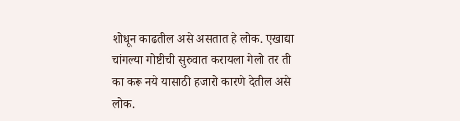शोधून काढतील असे असतात हे लोक. एखाद्या चांगल्या गोष्टीची सुरुवात करायला गेलो तर ती का करू नये यासाठी हजारो कारणे देतील असे लोक.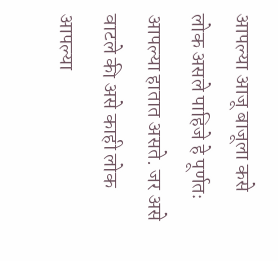आपल्या आजू बाजूला कसे लोक असले पाहिजे हे पूर्णतः आपल्या हातात असते. जर असे वाटले की असे काही लोक आपल्या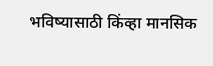भविष्यासाठी किंव्हा मानसिक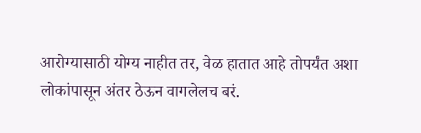आरोग्यासाठी योग्य नाहीत तर, वेळ हातात आहे तोपर्यंत अशा लोकांपासून अंतर ठेऊन वागलेलच बरं.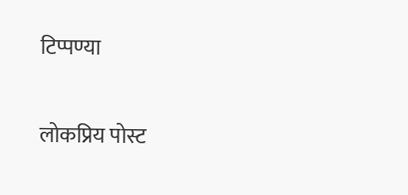टिप्पण्या

लोकप्रिय पोस्ट